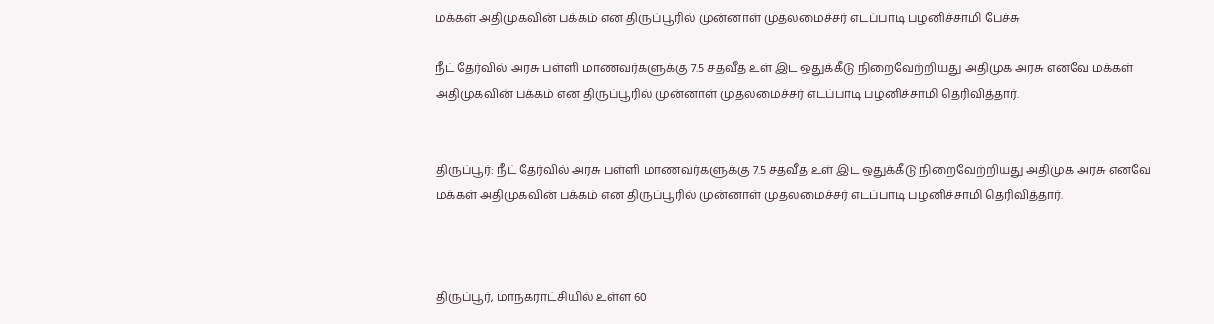மக்கள் அதிமுகவின் பக்கம் என திருப்பூரில் முன்னாள் முதலமைச்சர் எடப்பாடி பழனிச்சாமி பேச்சு

நீட் தேர்வில் அரசு பள்ளி மாணவர்களுக்கு 7.5 சதவீத உள் இட ஒதுக்கீடு நிறைவேற்றியது அதிமுக அரசு எனவே மக்கள் அதிமுகவின் பக்கம் என திருப்பூரில் முன்னாள் முதலமைச்சர் எடப்பாடி பழனிச்சாமி தெரிவித்தார்.


திருப்பூர்: நீட் தேர்வில் அரசு பள்ளி மாணவர்களுக்கு 7.5 சதவீத உள் இட ஒதுக்கீடு நிறைவேற்றியது அதிமுக அரசு எனவே மக்கள் அதிமுகவின் பக்கம் என திருப்பூரில் முன்னாள் முதலமைச்சர் எடப்பாடி பழனிச்சாமி தெரிவித்தார்.



திருப்பூர், மாநகராட்சியில் உள்ள 60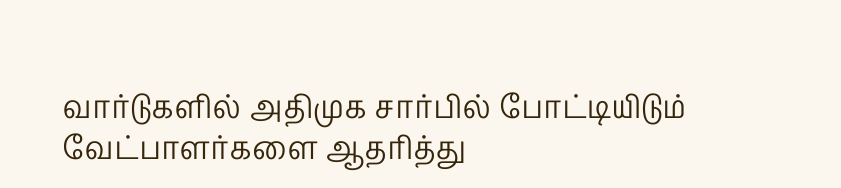வார்டுகளில் அதிமுக சார்பில் போட்டியிடும் வேட்பாளர்களை ஆதரித்து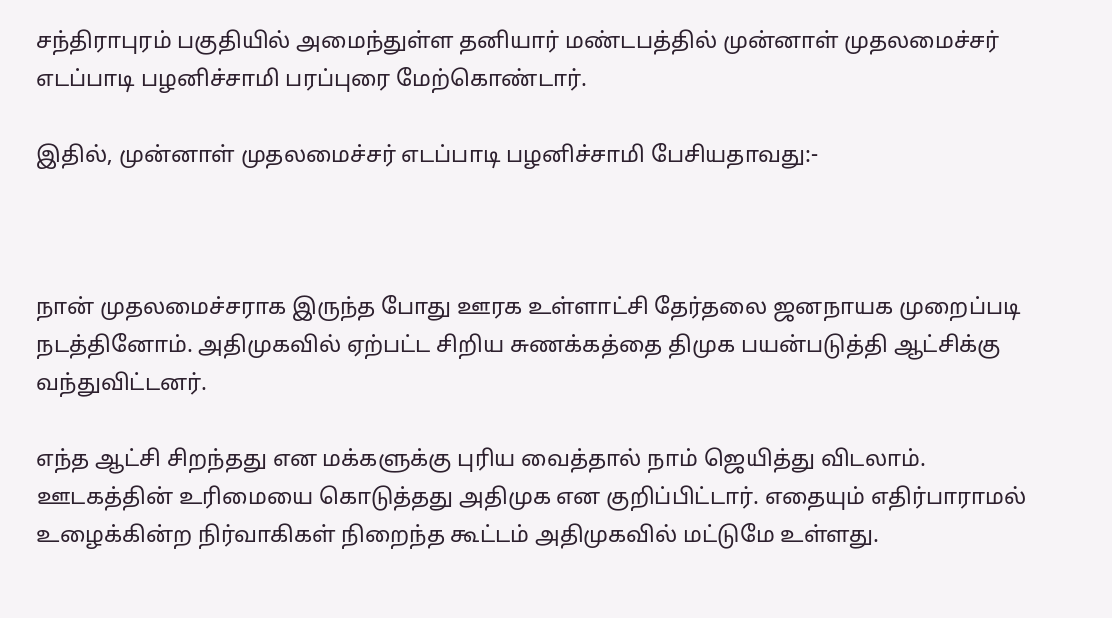சந்திராபுரம் பகுதியில் அமைந்துள்ள தனியார் மண்டபத்தில் முன்னாள் முதலமைச்சர் எடப்பாடி பழனிச்சாமி பரப்புரை மேற்கொண்டார்.

இதில், முன்னாள் முதலமைச்சர் எடப்பாடி பழனிச்சாமி பேசியதாவது:-



நான் முதலமைச்சராக இருந்த போது ஊரக உள்ளாட்சி தேர்தலை ஜனநாயக முறைப்படி நடத்தினோம். அதிமுகவில் ஏற்பட்ட சிறிய சுணக்கத்தை திமுக பயன்படுத்தி ஆட்சிக்கு வந்துவிட்டனர்.

எந்த ஆட்சி சிறந்தது என மக்களுக்கு புரிய வைத்தால் நாம் ஜெயித்து விடலாம். ஊடகத்தின் உரிமையை கொடுத்தது அதிமுக என குறிப்பிட்டார். எதையும் எதிர்பாராமல் உழைக்கின்ற நிர்வாகிகள் நிறைந்த கூட்டம் அதிமுகவில் மட்டுமே உள்ளது.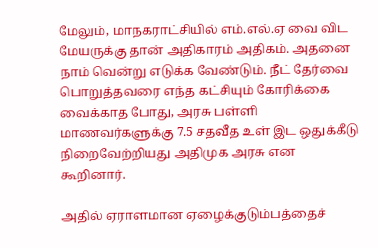மேலும், மாநகராட்சியில் எம்.எல்.ஏ வை விட மேயருக்கு தான் அதிகாரம் அதிகம். அதனை நாம் வென்று எடுக்க வேண்டும். நீட் தேர்வை பொறுத்தவரை எந்த கட்சியும் கோரிக்கை வைக்காத போது, அரசு பள்ளி மாணவர்களுக்கு 7.5 சதவீத உள் இட ஒதுக்கீடு நிறைவேற்றியது அதிமுக அரசு என கூறினார்.

அதில் ஏராளமான ஏழைக்குடும்பத்தைச்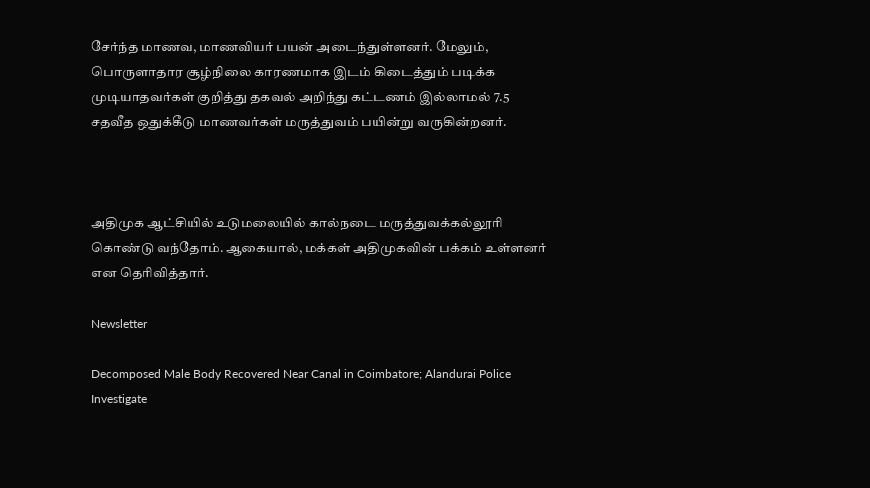சேர்ந்த மாணவ, மாணவியர் பயன் அடைந்துள்ளனர். மேலும், பொருளாதார சூழ்நிலை காரணமாக இடம் கிடைத்தும் படிக்க முடியாதவர்கள் குறித்து தகவல் அறிந்து கட்டணம் இல்லாமல் 7.5 சதவீத ஒதுக்கீடு மாணவர்கள் மருத்துவம் பயின்று வருகின்றனர்.



அதிமுக ஆட்சியில் உடுமலையில் கால்நடை மருத்துவக்கல்லூரி கொண்டு வந்தோம். ஆகையால், மக்கள் அதிமுகவின் பக்கம் உள்ளனர் என தெரிவித்தார்.

Newsletter

Decomposed Male Body Recovered Near Canal in Coimbatore; Alandurai Police Investigate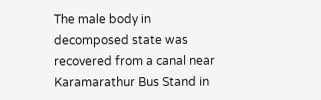The male body in decomposed state was recovered from a canal near Karamarathur Bus Stand in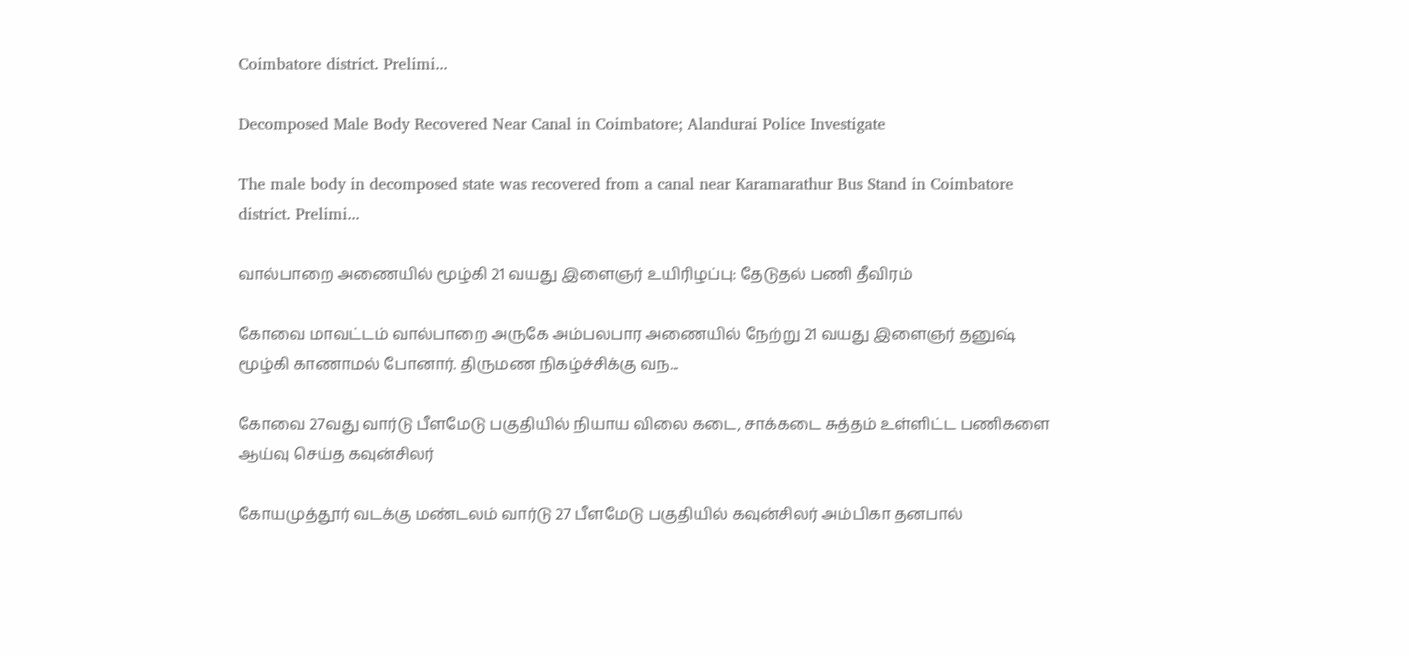Coimbatore district. Prelimi...

Decomposed Male Body Recovered Near Canal in Coimbatore; Alandurai Police Investigate

The male body in decomposed state was recovered from a canal near Karamarathur Bus Stand in Coimbatore district. Prelimi...

வால்பாறை அணையில் மூழ்கி 21 வயது இளைஞர் உயிரிழப்பு: தேடுதல் பணி தீவிரம்

கோவை மாவட்டம் வால்பாறை அருகே அம்பலபார அணையில் நேற்று 21 வயது இளைஞர் தனுஷ் மூழ்கி காணாமல் போனார். திருமண நிகழ்ச்சிக்கு வந...

கோவை 27வது வார்டு பீளமேடு பகுதியில் நியாய விலை கடை, சாக்கடை சுத்தம் உள்ளிட்ட பணிகளை ஆய்வு செய்த கவுன்சிலர்

கோயமுத்தூர் வடக்கு மண்டலம் வார்டு 27 பீளமேடு பகுதியில் கவுன்சிலர் அம்பிகா தனபால்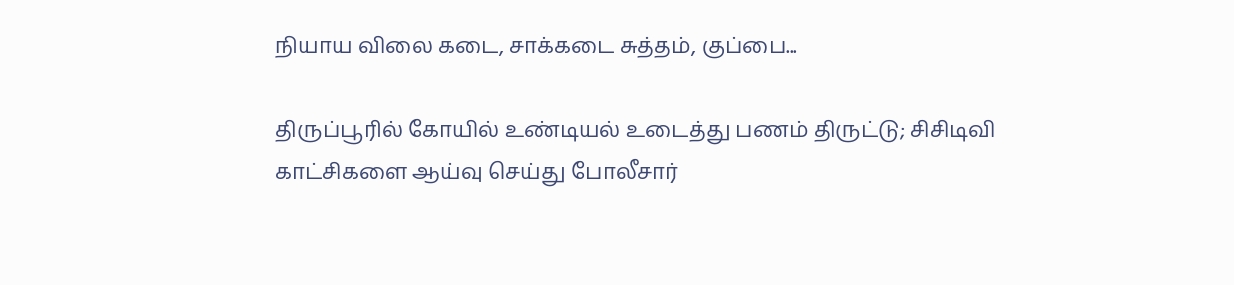நியாய விலை கடை, சாக்கடை சுத்தம், குப்பை...

திருப்பூரில் கோயில் உண்டியல் உடைத்து பணம் திருட்டு; சிசிடிவி காட்சிகளை ஆய்வு செய்து போலீசார்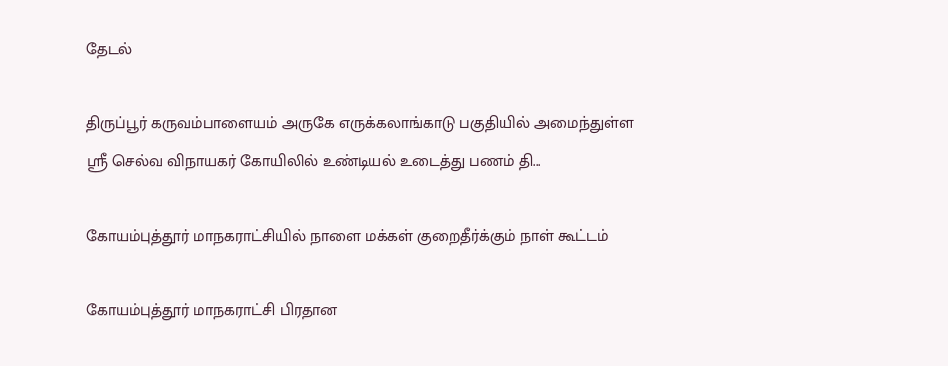தேடல்

திருப்பூர் கருவம்பாளையம் அருகே எருக்கலாங்காடு பகுதியில் அமைந்துள்ள ஸ்ரீ செல்வ விநாயகர் கோயிலில் உண்டியல் உடைத்து பணம் தி...

கோயம்புத்தூர் மாநகராட்சியில் நாளை மக்கள் குறைதீர்க்கும் நாள் கூட்டம்

கோயம்புத்தூர் மாநகராட்சி பிரதான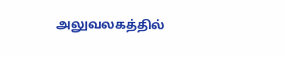அலுவலகத்தில்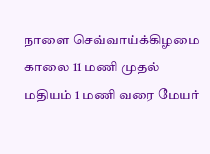நாளை செவ்வாய்க்கிழமை காலை 11 மணி முதல் மதியம் 1 மணி வரை மேயர்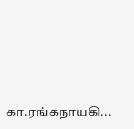கா.ரங்கநாயகி...